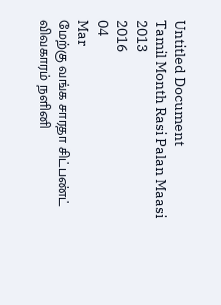Untitled Document
Tamil Month Rasi Palan Maasi 2013
2016
04
Mar
மேற்கு வங்க சாரதா சிட்பண்ட் விவகாரம் நளினி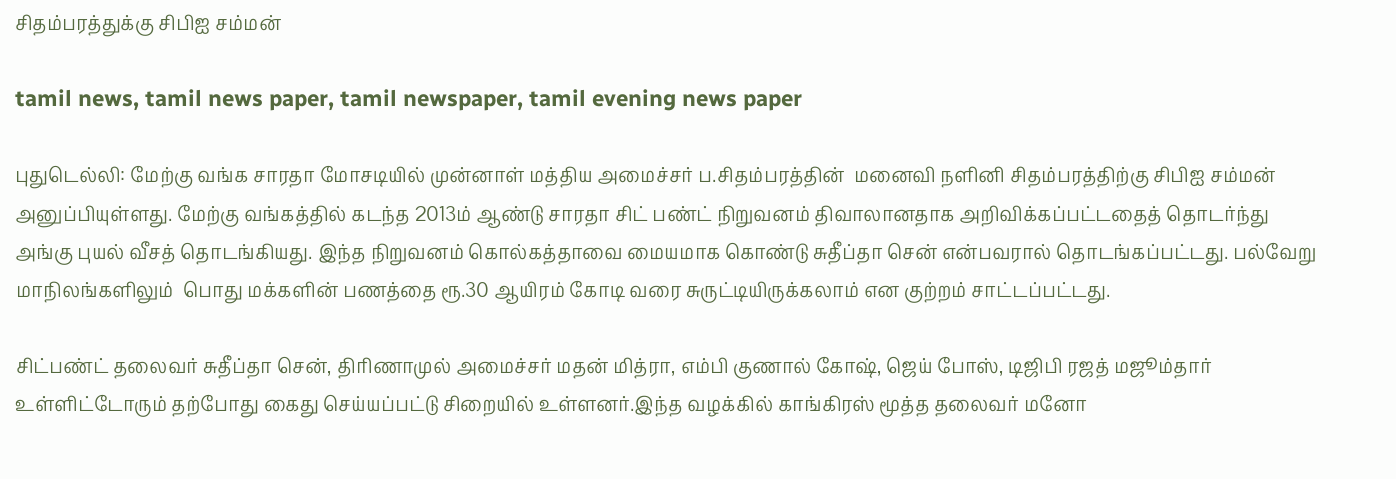சிதம்பரத்துக்கு சிபிஐ சம்மன்

tamil news, tamil news paper, tamil newspaper, tamil evening news paper

புதுடெல்லி: மேற்கு வங்க சாரதா மோசடியில் முன்னாள் மத்திய அமைச்சர் ப.சிதம்பரத்தின்  மனைவி நளினி சிதம்பரத்திற்கு சிபிஐ சம்மன் அனுப்பியுள்ளது. மேற்கு வங்கத்தில் கடந்த 2013ம் ஆண்டு சாரதா சிட் பண்ட் நிறுவனம் திவாலானதாக அறிவிக்கப்பட்டதைத் தொடர்ந்து அங்கு புயல் வீசத் தொடங்கியது. இந்த நிறுவனம் கொல்கத்தாவை மையமாக கொண்டு சுதீப்தா சென் என்பவரால் தொடங்கப்பட்டது. பல்வேறு மாநிலங்களிலும்  பொது மக்களின் பணத்தை ரூ.30 ஆயிரம் கோடி வரை சுருட்டியிருக்கலாம் என குற்றம் சாட்டப்பட்டது.

சிட்பண்ட் தலைவர் சுதீப்தா சென், திரிணாமுல் அமைச்சர் மதன் மித்ரா, எம்பி குணால் கோஷ், ஜெய் போஸ், டிஜிபி ரஜத் மஜூம்தார் உள்ளிட்டோரும் தற்போது கைது செய்யப்பட்டு சிறையில் உள்ளனர்.இந்த வழக்கில் காங்கிரஸ் மூத்த தலைவர் மனோ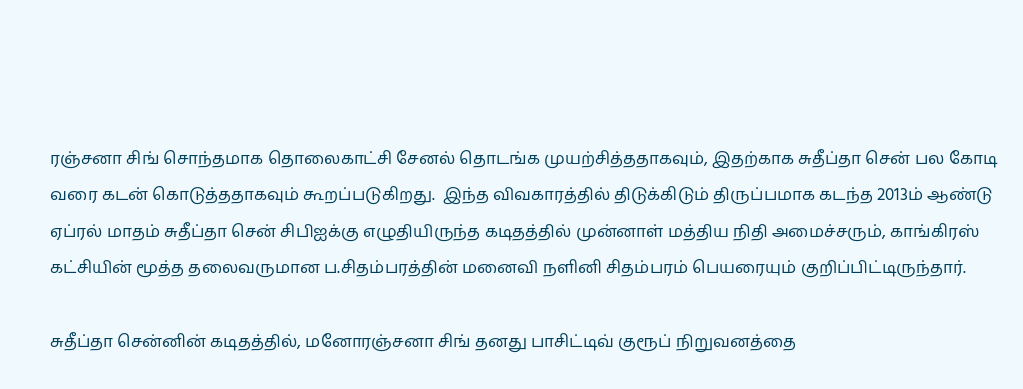ரஞ்சனா சிங் சொந்தமாக தொலைகாட்சி சேனல் தொடங்க முயற்சித்ததாகவும், இதற்காக சுதீப்தா சென் பல கோடி வரை கடன் கொடுத்ததாகவும் கூறப்படுகிறது.  இந்த விவகாரத்தில் திடுக்கிடும் திருப்பமாக கடந்த 2013ம் ஆண்டு ஏப்ரல் மாதம் சுதீப்தா சென் சிபிஐக்கு எழுதியிருந்த கடிதத்தில் முன்னாள் மத்திய நிதி அமைச்சரும், காங்கிரஸ் கட்சியின் மூத்த தலைவருமான ப.சிதம்பரத்தின் மனைவி நளினி சிதம்பரம் பெயரையும் குறிப்பிட்டிருந்தார்.

சுதீப்தா சென்னின் கடிதத்தில், மனோரஞ்சனா சிங் தனது பாசிட்டிவ் குரூப் நிறுவனத்தை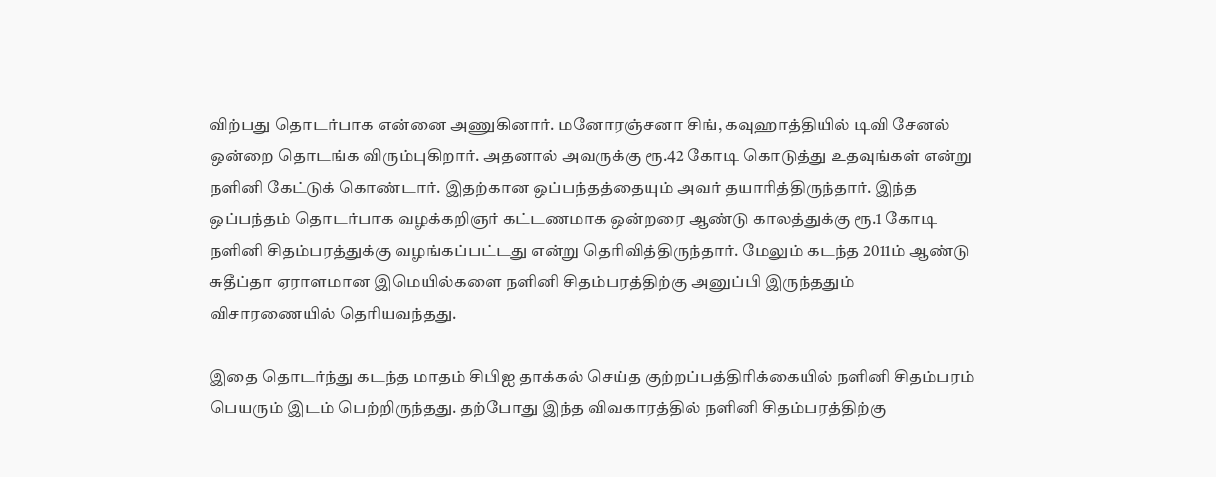விற்பது தொடர்பாக என்னை அணுகினார். மனோரஞ்சனா சிங், கவுஹாத்தியில் டிவி சேனல் ஒன்றை தொடங்க விரும்புகிறார். அதனால் அவருக்கு ரூ.42 கோடி கொடுத்து உதவுங்கள் என்று நளினி கேட்டுக் கொண்டார். இதற்கான ஒப்பந்தத்தையும் அவர் தயாரித்திருந்தார். இந்த ஒப்பந்தம் தொடர்பாக வழக்கறிஞர் கட்டணமாக ஒன்றரை ஆண்டு காலத்துக்கு ரூ.1 கோடி நளினி சிதம்பரத்துக்கு வழங்கப்பட்டது என்று தெரிவித்திருந்தார். மேலும் கடந்த 2011ம் ஆண்டு சுதீப்தா ஏராளமான இமெயில்களை நளினி சிதம்பரத்திற்கு அனுப்பி இருந்ததும் விசாரணையில் தெரியவந்தது.

இதை தொடர்ந்து கடந்த மாதம் சிபிஐ தாக்கல் செய்த குற்றப்பத்திரிக்கையில் நளினி சிதம்பரம் பெயரும் இடம் பெற்றிருந்தது. தற்போது இந்த விவகாரத்தில் நளினி சிதம்பரத்திற்கு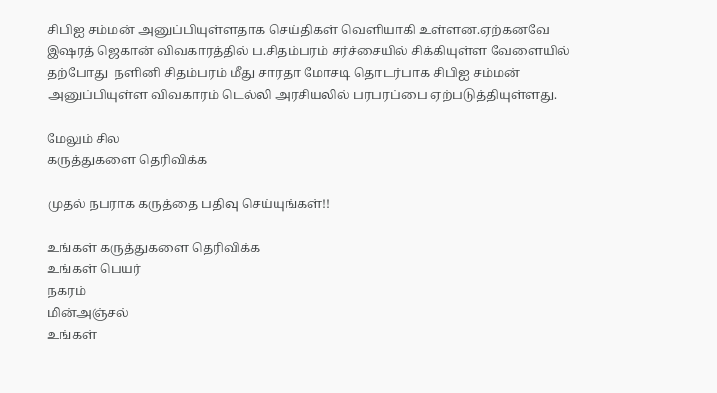சிபிஐ சம்மன் அனுப்பியுள்ளதாக செய்திகள் வெளியாகி உள்ளன.ஏற்கனவே இஷரத் ஜெகான் விவகாரத்தில் ப.சிதம்பரம் சர்ச்சையில் சிக்கியுள்ள வேளையில் தற்போது  நளினி சிதம்பரம் மீது சாரதா மோசடி தொடர்பாக சிபிஐ சம்மன் அனுப்பியுள்ள விவகாரம் டெல்லி அரசியலில் பரபரப்பை ஏற்படுத்தியுள்ளது.

மேலும் சில
கருத்துகளை தெரிவிக்க

முதல் நபராக கருத்தை பதிவு செய்யுங்கள்!!

உங்கள் கருத்துகளை தெரிவிக்க
உங்கள் பெயர்
நகரம்
மின்அஞ்சல்
உங்கள்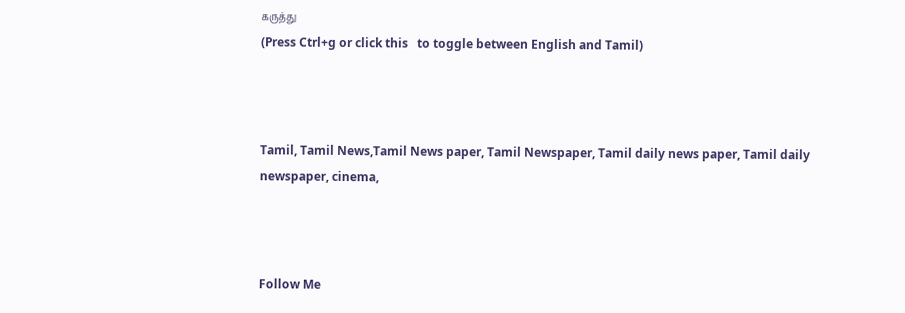கருத்து
(Press Ctrl+g or click this   to toggle between English and Tamil)



Tamil, Tamil News,Tamil News paper, Tamil Newspaper, Tamil daily news paper, Tamil daily newspaper, cinema,



Follow Me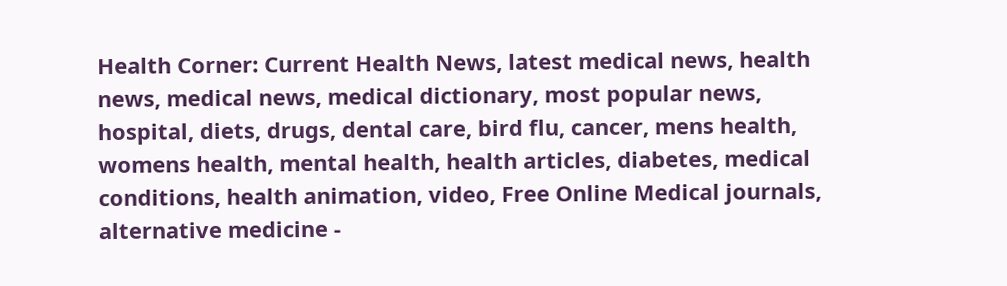Health Corner: Current Health News, latest medical news, health news, medical news, medical dictionary, most popular news, hospital, diets, drugs, dental care, bird flu, cancer, mens health, womens health, mental health, health articles, diabetes, medical conditions, health animation, video, Free Online Medical journals, alternative medicine -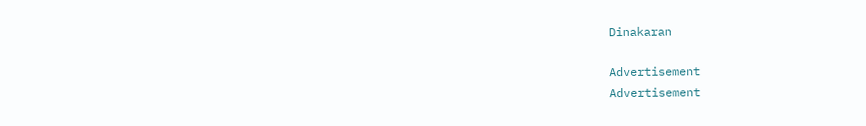Dinakaran

Advertisement
Advertisement